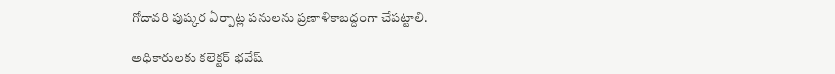గోదావరి పుష్కర ఏర్పాట్ల పనులను ప్రణాళికాబద్దంగా చేపట్టాలి.

అధికారులకు కలెక్టర్ భవేష్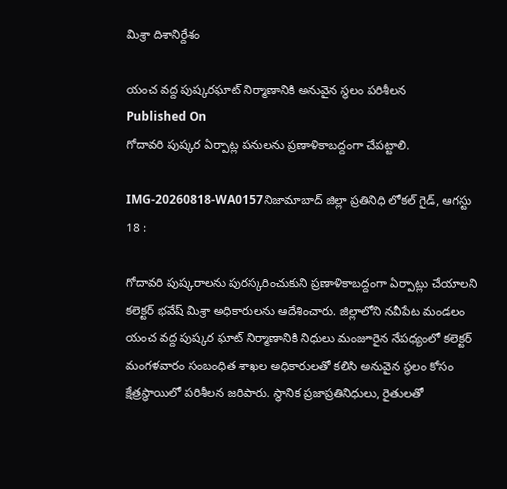మిశ్రా దిశానిర్దేశం

యంచ వద్ద పుష్కరఘాట్ నిర్మాణానికి అనువైన స్థలం పరిశీలన
Published On
గోదావరి పుష్కర ఏర్పాట్ల పనులను ప్రణాళికాబద్దంగా చేపట్టాలి.

IMG-20260818-WA0157నిజామాబాద్ జిల్లా ప్రతినిధి లోకల్ గైడ్, ఆగస్టు 18 :

గోదావరి పుష్కరాలను పురస్కరించుకుని ప్రణాళికాబద్దంగా ఏర్పాట్లు చేయాలని కలెక్టర్ భవేష్ మిశ్రా అధికారులను ఆదేశించారు. జిల్లాలోని నవీపేట మండలం యంచ వద్ద పుష్కర ఘాట్ నిర్మాణానికి నిధులు మంజూరైన నేపధ్యంలో కలెక్టర్ మంగళవారం సంబంధిత శాఖల అధికారులతో కలిసి అనువైన స్థలం కోసం క్షేత్రస్థాయిలో పరిశీలన జరిపారు. స్థానిక ప్రజాప్రతినిధులు, రైతులతో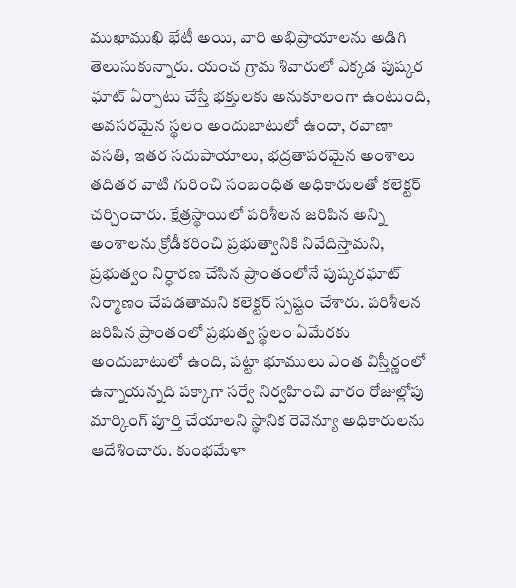ముఖాముఖి భేటీ అయి, వారి అభిప్రాయాలను అడిగి తెలుసుకున్నారు. యంచ గ్రామ శివారులో ఎక్కడ పుష్కర ఘాట్ ఏర్పాటు చేస్తే భక్తులకు అనుకూలంగా ఉంటుంది, అవసరమైన స్థలం అందుబాటులో ఉందా, రవాణా వసతి, ఇతర సదుపాయాలు, భద్రతాపరమైన అంశాలు తదితర వాటి గురించి సంబంధిత అధికారులతో కలెక్టర్ చర్చించారు. క్షేత్రస్థాయిలో పరిశీలన జరిపిన అన్ని అంశాలను క్రోడీకరించి ప్రభుత్వానికి నివేదిస్తామని, ప్రభుత్వం నిర్ధారణ చేసిన ప్రాంతంలోనే పుష్కరఘాట్ నిర్మాణం చేపడతామని కలెక్టర్ స్పష్టం చేశారు. పరిశీలన జరిపిన ప్రాంతంలో ప్రభుత్వ స్థలం ఏమేరకు అందుబాటులో ఉంది, పట్టా భూములు ఎంత విస్తీర్ణంలో ఉన్నాయన్నది పక్కాగా సర్వే నిర్వహించి వారం రోజుల్లోపు మార్కింగ్ పూర్తి చేయాలని స్థానిక రెవెన్యూ అధికారులను ఆదేశించారు. కుంభమేళా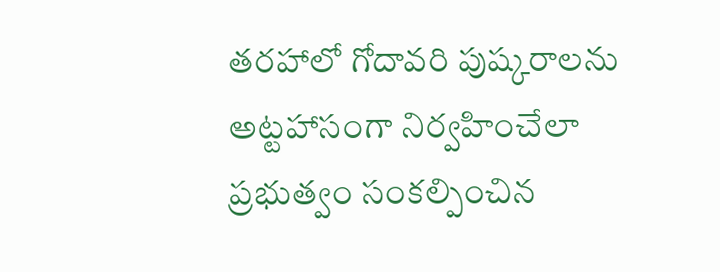తరహాలో గోదావరి పుష్కరాలను అట్టహాసంగా నిర్వహించేలా ప్రభుత్వం సంకల్పించిన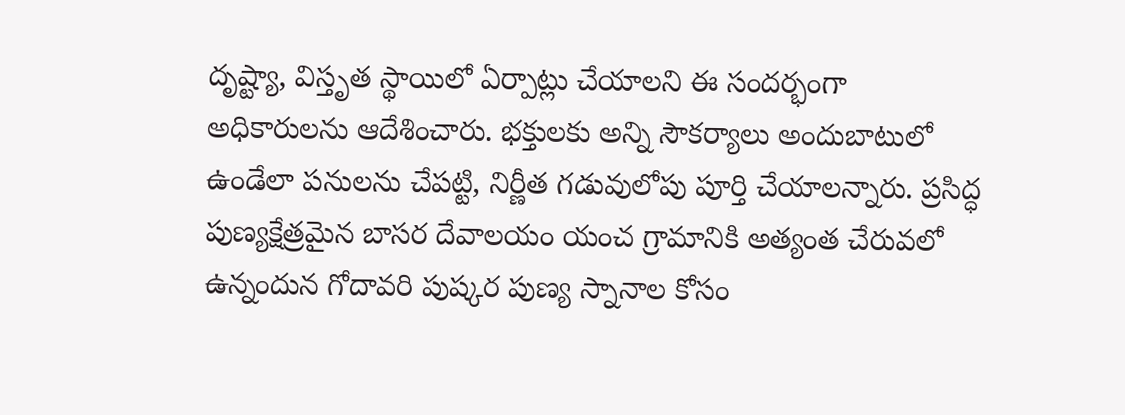దృష్ట్యా, విస్తృత స్థాయిలో ఏర్పాట్లు చేయాలని ఈ సందర్భంగా అధికారులను ఆదేశించారు. భక్తులకు అన్ని సౌకర్యాలు అందుబాటులో ఉండేలా పనులను చేపట్టి, నిర్ణీత గడువులోపు పూర్తి చేయాలన్నారు. ప్రసిద్ధ పుణ్యక్షేత్రమైన బాసర దేవాలయం యంచ గ్రామానికి అత్యంత చేరువలో ఉన్నందున గోదావరి పుష్కర పుణ్య స్నానాల కోసం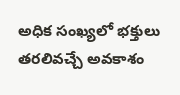అధిక సంఖ్యలో భక్తులు తరలివచ్చే అవకాశం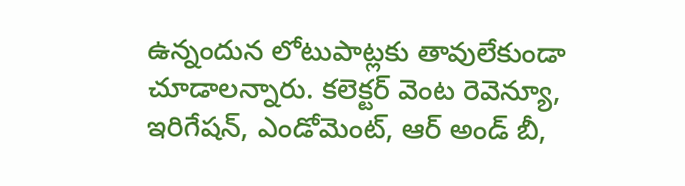ఉన్నందున లోటుపాట్లకు తావులేకుండా చూడాలన్నారు. కలెక్టర్ వెంట రెవెన్యూ, ఇరిగేషన్, ఎండోమెంట్, ఆర్ అండ్ బీ,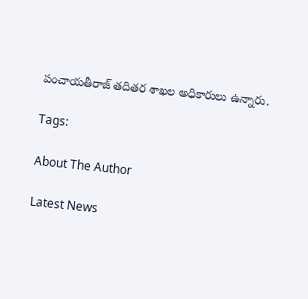పంచాయతీరాజ్ తదితర శాఖల అధికారులు ఉన్నారు.

Tags:

About The Author

Latest News